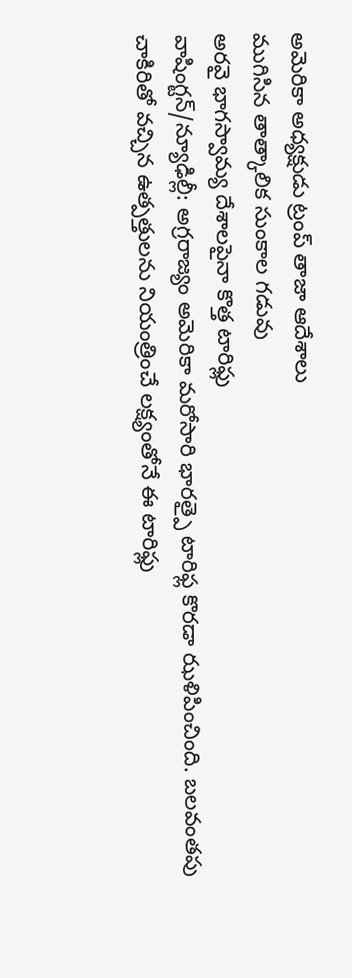అమెరికా అధ్యక్షుడు ట్రంప్ తాజా ఆదేశాలు
ముగిసిన తాత్కాలిక సుంకాల గడువు
అరవై భాగస్వామ్య దేశాలపైనా కొత్త టారిఫ్లు
వాషింగ్టన్/న్యూఢిల్లీ: అగ్రరాజ్యం అమెరికా మరోసారి భారత్పై టారిఫ్ల కొరడా ఝళిపించింది. బలవంతపు చాకిరితో వచ్చిన ఉత్పత్తులను నియంత్రించే లక్ష్యంతోనే ఈ టారిఫ్లు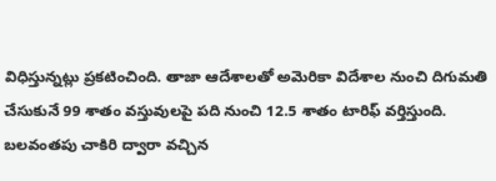విధిస్తున్నట్లు ప్రకటించింది. తాజా ఆదేశాలతో అమెరికా విదేశాల నుంచి దిగుమతి చేసుకునే 99 శాతం వస్తువులపై పది నుంచి 12.5 శాతం టారిఫ్ వర్తిస్తుంది. బలవంతపు చాకిరి ద్వారా వచ్చిన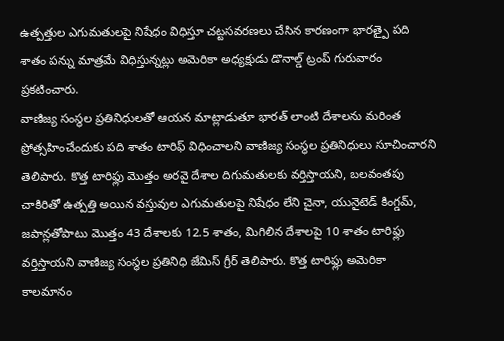ఉత్పత్తుల ఎగుమతులపై నిషేధం విధిస్తూ చట్టసవరణలు చేసిన కారణంగా భారత్పై పది శాతం పన్ను మాత్రమే విధిస్తున్నట్లు అమెరికా అధ్యక్షుడు డొనాల్డ్ ట్రంప్ గురువారం ప్రకటించారు.
వాణిజ్య సంస్థల ప్రతినిధులతో ఆయన మాట్లాడుతూ భారత్ లాంటి దేశాలను మరింత ప్రోత్సహించేందుకు పది శాతం టారిఫ్ విధించాలని వాణిజ్య సంస్థల ప్రతినిధులు సూచించారని తెలిపారు. కొత్త టారిఫ్లు మొత్తం అరవై దేశాల దిగుమతులకు వర్తిస్తాయని, బలవంతపు చాకిరితో ఉత్పత్తి అయిన వస్తువుల ఎగుమతులపై నిషేధం లేని చైనా, యునైటెడ్ కింగ్డమ్, జపాన్లతోపాటు మొత్తం 43 దేశాలకు 12.5 శాతం, మిగిలిన దేశాలపై 10 శాతం టారిఫ్లు వర్తిస్తాయని వాణిజ్య సంస్థల ప్రతినిధి జేమిస్ గ్రీర్ తెలిపారు. కొత్త టారిఫ్లు అమెరికా కాలమానం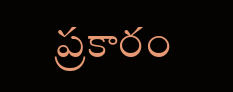ప్రకారం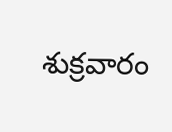శుక్రవారం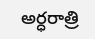అర్ధరాత్రి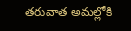తరువాత అమల్లోకి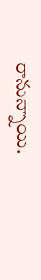రానున్నాయి.